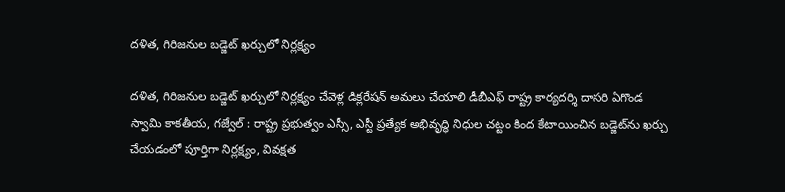దళిత, గిరిజనుల బడ్జెట్ ఖర్చులో నిర్లక్ష్యం

దళిత, గిరిజనుల బడ్జెట్ ఖర్చులో నిర్లక్ష్యం చేవెళ్ల డిక్లరేషన్ అమలు చేయాలి డీబీఎఫ్ రాష్ట్ర కార్యదర్శి దాసరి ఏగొండ స్వామి కాకతీయ, గజ్వేల్ : రాష్ట్ర ప్రభుత్వం ఎస్సీ, ఎస్టీ ప్రత్యేక అభివృద్ధి నిధుల చట్టం కింద కేటాయించిన బడ్జెట్‌ను ఖర్చు చేయడంలో పూర్తిగా నిర్లక్ష్యం, వివక్షత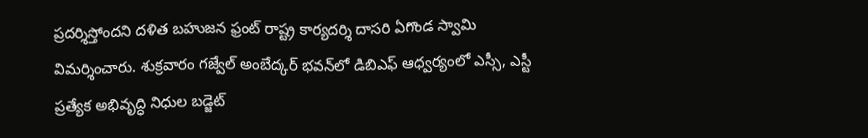ప్రదర్శిస్తోందని దళిత బహుజన ఫ్రంట్ రాష్ట్ర కార్యదర్శి దాసరి ఏగొండ స్వామి విమర్శించారు. శుక్రవారం గజ్వేల్ అంబేద్కర్ భవన్‌లో డిబిఎఫ్ ఆధ్వర్యంలో ఎస్సీ, ఎస్టీ ప్రత్యేక అభివృద్ధి నిధుల బడ్జెట్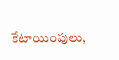కేటాయింపులు,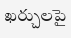ఖర్చులపై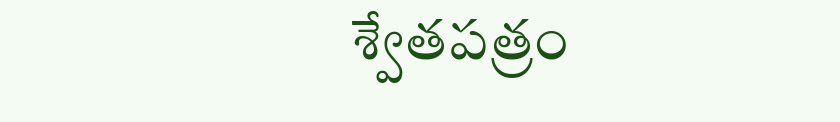శ్వేతపత్రం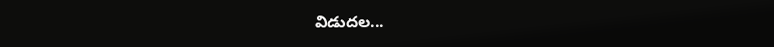విడుదల...